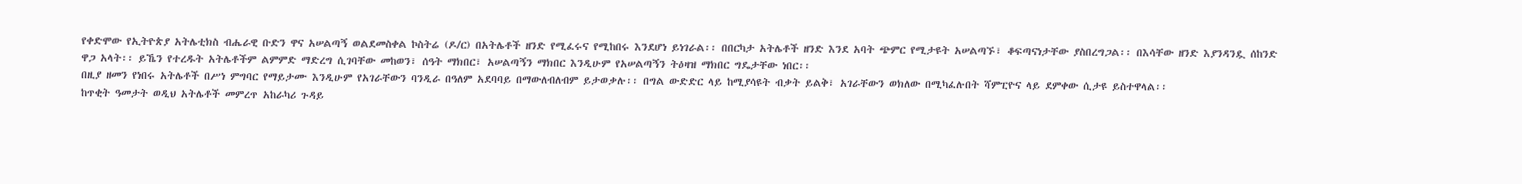የቀድሞው የኢትዮጵያ አትሌቲክስ ብሔራዊ ቡድን ዋና አሠልጣኝ ወልደመስቀል ኮስትሬ (ዶ/ር) በአትሌቶች ዘንድ የሚፈሩና የሚከበሩ እንደሆነ ይነገራል፡፡ በበርካታ አትሌቶች ዘንድ እንደ አባት ጭምር የሚታዩት አሠልጣኙ፣ ቆፍጣናነታቸው ያስበረግጋል፡፡ በእሳቸው ዘንድ እያንዳንዷ ሰከንድ ዋጋ አላት፡፡ ይኼን የተረዱት አትሌቶችም ልምምድ ማድረግ ሲገባቸው መከወን፣ ሰዓት ማክበር፣ አሠልጣኝን ማክበር እንዲሁም የአሠልጣኝን ትዕዛዝ ማክበር ግዴታቸው ነበር፡፡
በዚያ ዘመን የነበሩ አትሌቶች በሥነ ምግባር የማይታሙ እንዲሁም የአገራቸውን ባንዲራ በዓለም አደባባይ በማውለብለብም ይታወቃሉ፡፡ በግል ውድድር ላይ ከሚያሳዩት ብቃት ይልቅ፣ አገራቸውን ወክለው በሚካፈሉበት ሻምፒዮና ላይ ደምቀው ሲታዩ ይስተዋላል፡፡
ከጥቂት ዓመታት ወዲህ አትሌቶች መምረጥ አከራካሪ ጉዳይ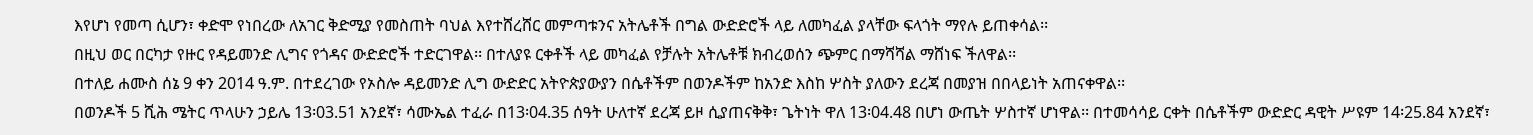እየሆነ የመጣ ሲሆን፣ ቀድሞ የነበረው ለአገር ቅድሚያ የመስጠት ባህል እየተሸረሸር መምጣቱንና አትሌቶች በግል ውድድሮች ላይ ለመካፈል ያላቸው ፍላጎት ማየሉ ይጠቀሳል፡፡
በዚህ ወር በርካታ የዙር የዳይመንድ ሊግና የጎዳና ውድድሮች ተድርገዋል፡፡ በተለያዩ ርቀቶች ላይ መካፈል የቻሉት አትሌቶቹ ክብረወሰን ጭምር በማሻሻል ማሸነፍ ችለዋል፡፡
በተለይ ሐሙስ ሰኔ 9 ቀን 2014 ዓ.ም. በተደረገው የኦስሎ ዳይመንድ ሊግ ውድድር አትዮጵያውያን በሴቶችም በወንዶችም ከአንድ እስከ ሦስት ያለውን ደረጃ በመያዝ በበላይነት አጠናቀዋል፡፡
በወንዶች 5 ሺሕ ሜትር ጥላሁን ኃይሌ 13፡03.51 አንደኛ፣ ሳሙኤል ተፈራ በ13፡04.35 ሰዓት ሁለተኛ ደረጃ ይዞ ሲያጠናቅቅ፣ ጌትነት ዋለ 13፡04.48 በሆነ ውጤት ሦስተኛ ሆነዋል፡፡ በተመሳሳይ ርቀት በሴቶችም ውድድር ዳዊት ሥዩም 14፡25.84 አንደኛ፣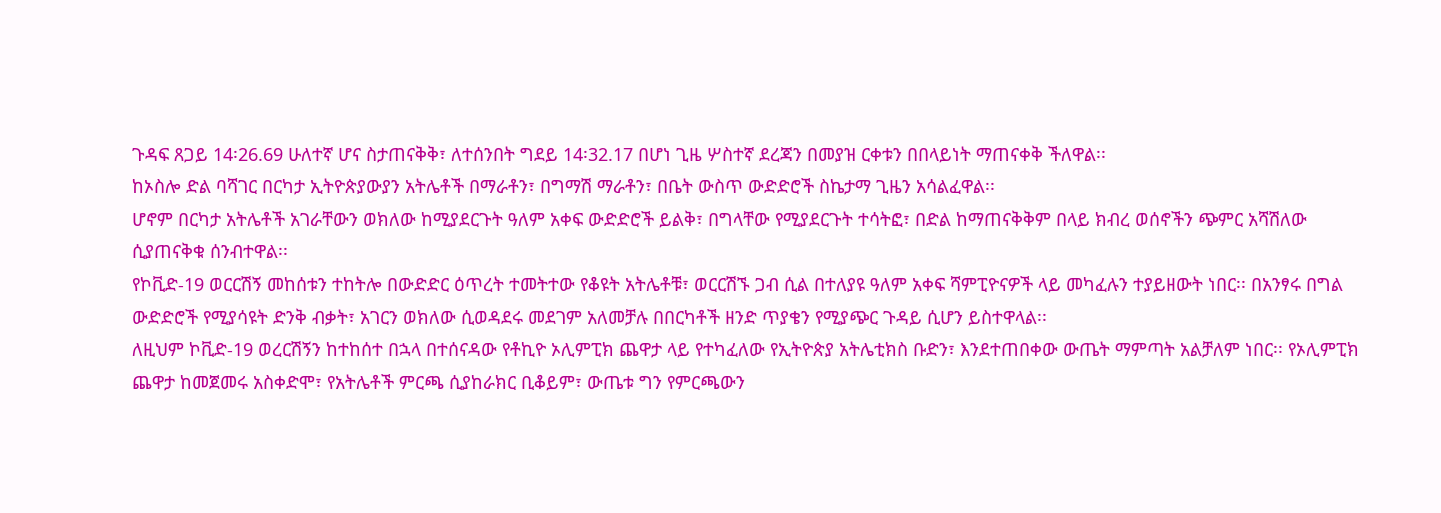ጉዳፍ ጸጋይ 14፡26.69 ሁለተኛ ሆና ስታጠናቅቅ፣ ለተሰንበት ግደይ 14፡32.17 በሆነ ጊዜ ሦስተኛ ደረጃን በመያዝ ርቀቱን በበላይነት ማጠናቀቅ ችለዋል፡፡
ከኦስሎ ድል ባሻገር በርካታ ኢትዮጵያውያን አትሌቶች በማራቶን፣ በግማሽ ማራቶን፣ በቤት ውስጥ ውድድሮች ስኬታማ ጊዜን አሳልፈዋል፡፡
ሆኖም በርካታ አትሌቶች አገራቸውን ወክለው ከሚያደርጉት ዓለም አቀፍ ውድድሮች ይልቅ፣ በግላቸው የሚያደርጉት ተሳትፎ፣ በድል ከማጠናቅቅም በላይ ክብረ ወሰኖችን ጭምር አሻሽለው ሲያጠናቅቁ ሰንብተዋል፡፡
የኮቪድ-19 ወርርሽኝ መከሰቱን ተከትሎ በውድድር ዕጥረት ተመትተው የቆዩት አትሌቶቹ፣ ወርርሽኙ ጋብ ሲል በተለያዩ ዓለም አቀፍ ሻምፒዮናዎች ላይ መካፈሉን ተያይዘውት ነበር፡፡ በአንፃሩ በግል ውድድሮች የሚያሳዩት ድንቅ ብቃት፣ አገርን ወክለው ሲወዳደሩ መደገም አለመቻሉ በበርካቶች ዘንድ ጥያቄን የሚያጭር ጉዳይ ሲሆን ይስተዋላል፡፡
ለዚህም ኮቪድ-19 ወረርሽኝን ከተከሰተ በኋላ በተሰናዳው የቶኪዮ ኦሊምፒክ ጨዋታ ላይ የተካፈለው የኢትዮጵያ አትሌቲክስ ቡድን፣ እንደተጠበቀው ውጤት ማምጣት አልቻለም ነበር፡፡ የኦሊምፒክ ጨዋታ ከመጀመሩ አስቀድሞ፣ የአትሌቶች ምርጫ ሲያከራክር ቢቆይም፣ ውጤቱ ግን የምርጫውን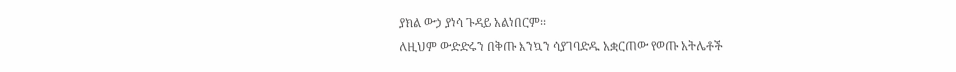ያክል ውኃ ያነሳ ጉዳይ አልነበርም፡፡
ለዚህም ውድድሩን በቅጡ እንኳን ሳያገባድዱ አቋርጠው የወጡ አትሌቶች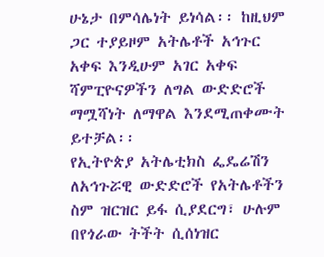ሁኔታ በምሳሌነት ይነሳል፡፡ ከዚህም ጋር ተያይዞም አትሌቶች አኅጉር አቀፍ እንዲሁም አገር አቀፍ ሻምፒዮናዎችን ለግል ውድድሮች ማሟሻነት ለማዋል እንደሚጠቀሙት ይተቻል፡፡
የኢትዮጵያ አትሌቲክስ ፌዴሬሽን ለአኅጉሯዊ ውድድሮች የአትሌቶችን ስም ዝርዝር ይፋ ሲያደርግ፣ ሁሉም በየጎራው ትችት ሲሰነዝር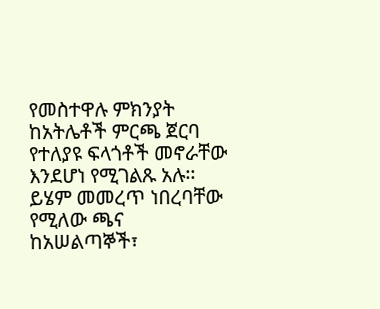የመስተዋሉ ምክንያት ከአትሌቶች ምርጫ ጀርባ የተለያዩ ፍላጎቶች መኖራቸው እንደሆነ የሚገልጹ አሉ፡፡ ይሄም መመረጥ ነበረባቸው የሚለው ጫና ከአሠልጣኞች፣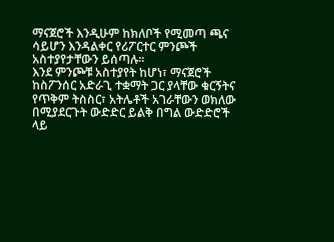ማናጀሮች እንዲሁም ከክለቦች የሚመጣ ጫና ሳይሆን እንዳልቀር የሪፖርተር ምንጮች አስተያየታቸውን ይሰጣሉ፡፡
እንደ ምንጮቹ አስተያየት ከሆነ፣ ማናጀሮች ከስፖንሰር አድራጊ ተቋማት ጋር ያላቸው ቁርኝትና የጥቅም ትስስር፣ አትሌቶች አገራቸውን ወክለው በሚያደርጉት ውድድር ይልቅ በግል ውድድሮች ላይ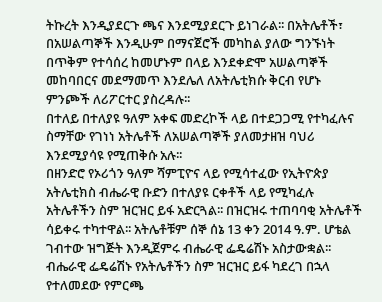ትኩረት እንዲያደርጉ ጫና እንደሚያደርጉ ይነገራል፡፡ በአትሌቶች፣ በአሠልጣኞች እንዲሁም በማናጀሮች መካከል ያለው ግንኙነት በጥቅም የተሳሰረ ከመሆኑም በላይ እንደቀድሞ አሠልጣኞች መከባበርና መደማመጥ እንደሌለ ለአትሌቲክሱ ቅርብ የሆኑ ምንጮች ለሪፖርተር ያስረዳሉ፡፡
በተለይ በተለያዩ ዓለም አቀፍ መድረኮች ላይ በተደጋጋሚ የተካፈሉና ስማቸው የገነነ አትሌቶች ለአሠልጣኞች ያለመታዘዝ ባህሪ እንደሚያሳዩ የሚጠቅሱ አሉ፡፡
በዘንድሮ የኦሪጎን ዓለም ሻምፒዮና ላይ የሚሳተፈው የኢትዮጵያ አትሌቲክስ ብሔራዊ ቡድን በተለያዩ ርቀቶች ላይ የሚካፈሉ አትሌቶችን ስም ዝርዝር ይፋ አድርጓል፡፡ በዝርዝሩ ተጠባባቂ አትሌቶች ሳይቀሩ ተካተዋል፡፡ አትሌቶቹም ሰኞ ሰኔ 13 ቀን 2014 ዓ.ም. ሆቴል ገብተው ዝግጅት እንዲጀምሩ ብሔራዊ ፌዴሬሽኑ አስታውቋል፡፡
ብሔራዊ ፌዴሬሽኑ የአትሌቶችን ስም ዝርዝር ይፋ ካደረገ በኋላ የተለመደው የምርጫ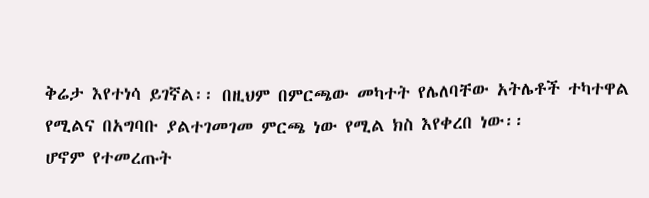ቅሬታ እየተነሳ ይገኛል፡፡ በዚህም በምርጫው መካተት የሌለባቸው አትሌቶች ተካተዋል የሚልና በአግባቡ ያልተገመገመ ምርጫ ነው የሚል ክስ እየቀረበ ነው፡፡
ሆኖም የተመረጡት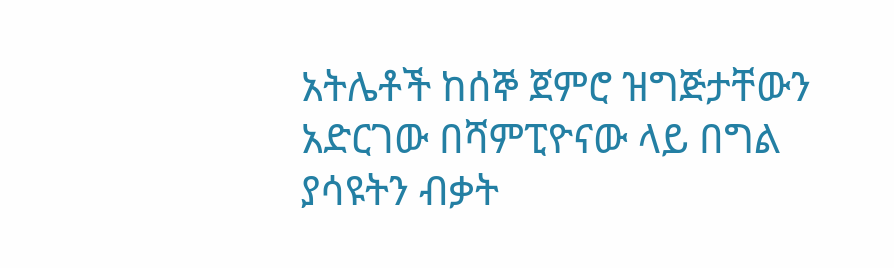አትሌቶች ከሰኞ ጀምሮ ዝግጅታቸውን አድርገው በሻምፒዮናው ላይ በግል ያሳዩትን ብቃት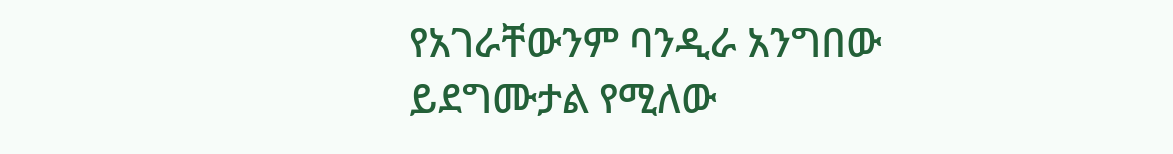የአገራቸውንም ባንዲራ አንግበው ይደግሙታል የሚለው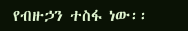የብዙኃን ተስፋ ነው፡፡